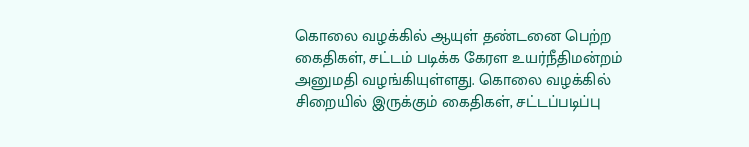கொலை வழக்கில் ஆயுள் தண்டனை பெற்ற கைதிகள், சட்டம் படிக்க கேரள உயர்நீதிமன்றம் அனுமதி வழங்கியுள்ளது. கொலை வழக்கில் சிறையில் இருக்கும் கைதிகள், சட்டப்படிப்பு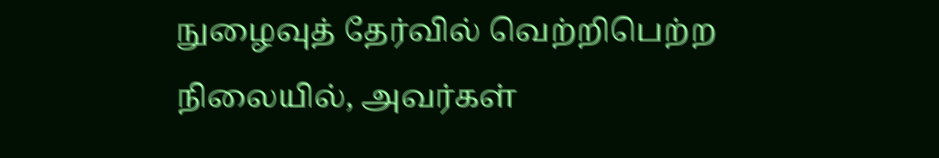நுழைவுத் தேர்வில் வெற்றிபெற்ற நிலையில், அவர்கள்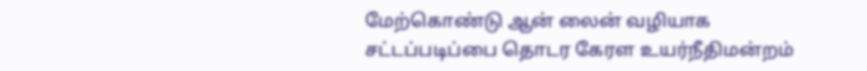மேற்கொண்டு ஆன் லைன் வழியாக சட்டப்படிப்பை தொடர கேரள உயர்நீதிமன்றம்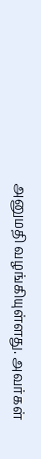அனுமதி வழங்கியுள்ளது. அவர்கள்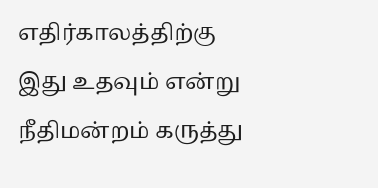எதிர்காலத்திற்கு இது உதவும் என்று நீதிமன்றம் கருத்து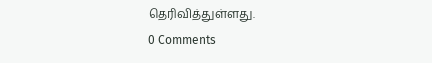தெரிவித்துள்ளது.
0 Comments